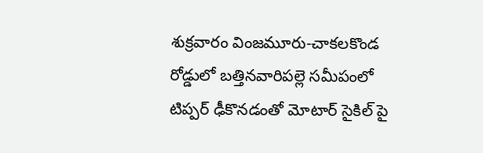శుక్రవారం వింజమూరు-చాకలకొండ రోడ్డులో బత్తినవారిపల్లె సమీపంలో టిప్పర్ ఢీకొనడంతో మోటార్ సైకిల్ పై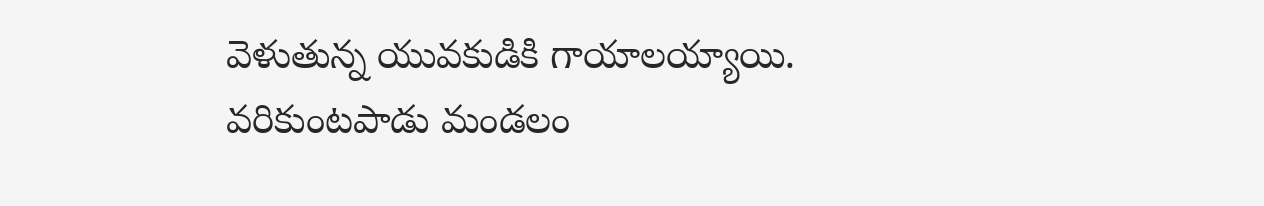వెళుతున్న యువకుడికి గాయాలయ్యాయి. వరికుంటపాడు మండలం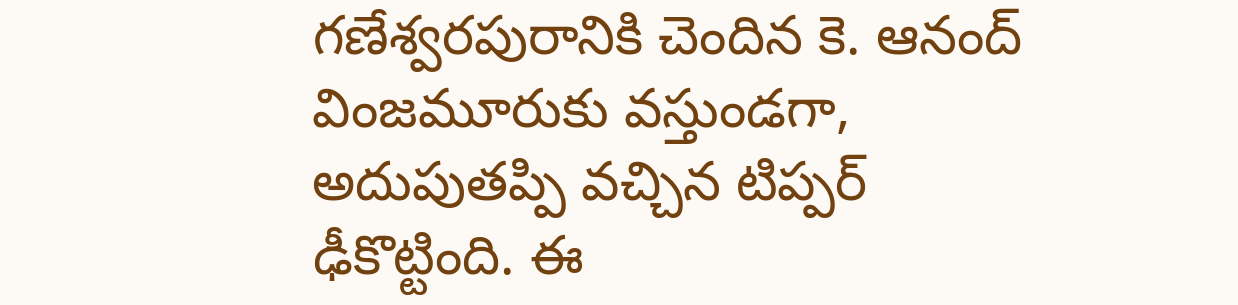గణేశ్వరపురానికి చెందిన కె. ఆనంద్ వింజమూరుకు వస్తుండగా, అదుపుతప్పి వచ్చిన టిప్పర్ ఢీకొట్టింది. ఈ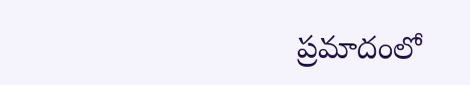ప్రమాదంలో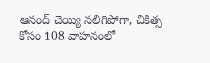ఆనంద్ చెయ్యి నలిగిపోగా, చికిత్స కోసం 108 వాహనంలో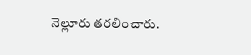నెల్లూరు తరలించారు.